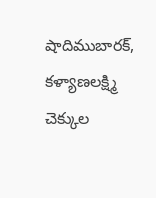షాదిముబారక్, కళ్యాణలక్ష్మి చెక్కుల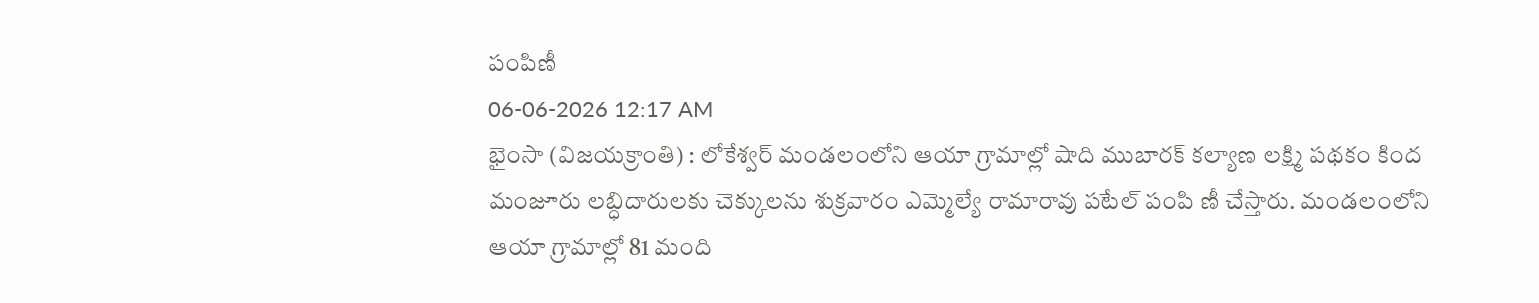పంపిణీ
06-06-2026 12:17 AM
భైంసా (విజయక్రాంతి) : లోకేశ్వర్ మండలంలోని ఆయా గ్రామాల్లో షాది ముబారక్ కల్యాణ లక్ష్మి పథకం కింద మంజూరు లబ్ధిదారులకు చెక్కులను శుక్రవారం ఎమ్మెల్యే రామారావు పటేల్ పంపి ణీ చేస్తారు. మండలంలోని ఆయా గ్రామాల్లో 81 మంది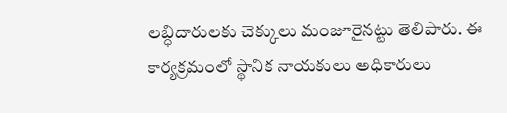లబ్ధిదారులకు చెక్కులు మంజూరైనట్టు తెలిపారు. ఈ కార్యక్రమంలో స్థానిక నాయకులు అధికారులు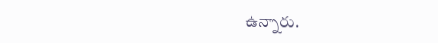ఉన్నారు.